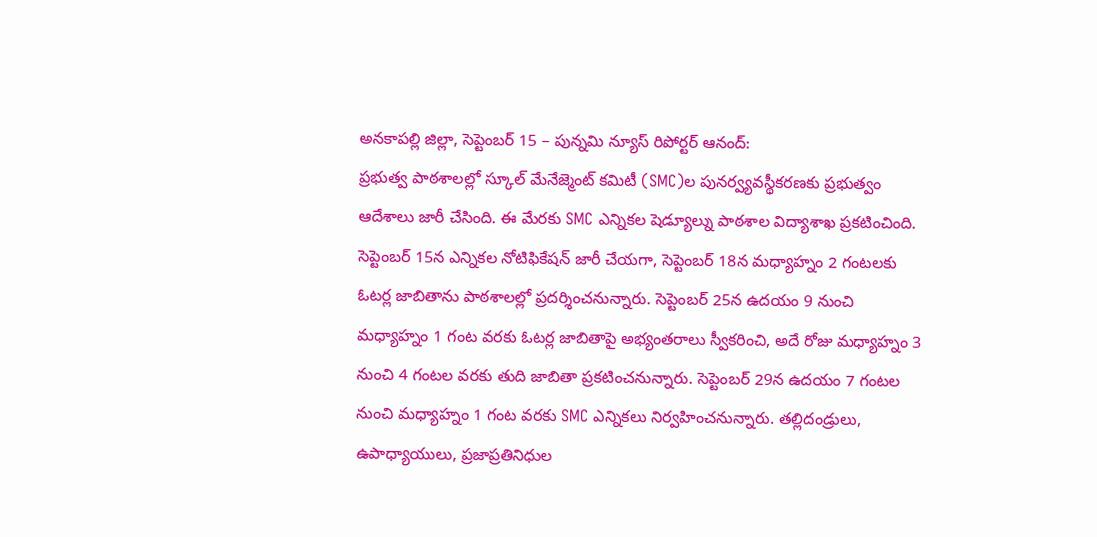అనకాపల్లి జిల్లా, సెప్టెంబర్ 15 – పున్నమి న్యూస్ రిపోర్టర్ ఆనంద్:
ప్రభుత్వ పాఠశాలల్లో స్కూల్ మేనేజ్మెంట్ కమిటీ (SMC)ల పునర్వ్యవస్థీకరణకు ప్రభుత్వం ఆదేశాలు జారీ చేసింది. ఈ మేరకు SMC ఎన్నికల షెడ్యూల్ను పాఠశాల విద్యాశాఖ ప్రకటించింది. సెప్టెంబర్ 15న ఎన్నికల నోటిఫికేషన్ జారీ చేయగా, సెప్టెంబర్ 18న మధ్యాహ్నం 2 గంటలకు ఓటర్ల జాబితాను పాఠశాలల్లో ప్రదర్శించనున్నారు. సెప్టెంబర్ 25న ఉదయం 9 నుంచి మధ్యాహ్నం 1 గంట వరకు ఓటర్ల జాబితాపై అభ్యంతరాలు స్వీకరించి, అదే రోజు మధ్యాహ్నం 3 నుంచి 4 గంటల వరకు తుది జాబితా ప్రకటించనున్నారు. సెప్టెంబర్ 29న ఉదయం 7 గంటల నుంచి మధ్యాహ్నం 1 గంట వరకు SMC ఎన్నికలు నిర్వహించనున్నారు. తల్లిదండ్రులు, ఉపాధ్యాయులు, ప్రజాప్రతినిధుల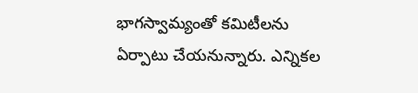భాగస్వామ్యంతో కమిటీలను ఏర్పాటు చేయనున్నారు. ఎన్నికల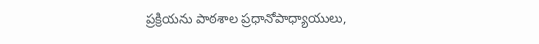ప్రక్రియను పాఠశాల ప్రధానోపాధ్యాయులు,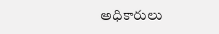అధికారులు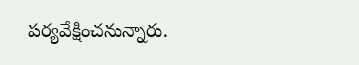పర్యవేక్షించనున్నారు.